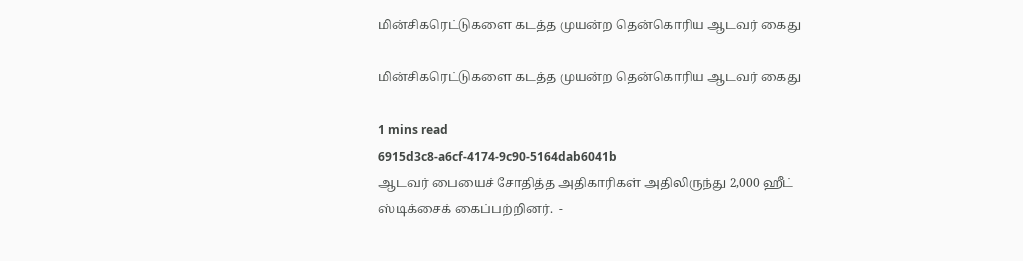மின்சிகரெட்டுகளை கடத்த முயன்ற தென்கொரிய ஆடவர் கைது

மின்சிகரெட்டுகளை கடத்த முயன்ற தென்கொரிய ஆடவர் கைது

1 mins read
6915d3c8-a6cf-4174-9c90-5164dab6041b
ஆடவர் பையைச் சோதித்த அதிகாரிகள் அதிலிருந்து 2,000 ஹீட் ஸ்டிக்சைக் கைப்பற்றினர்.  -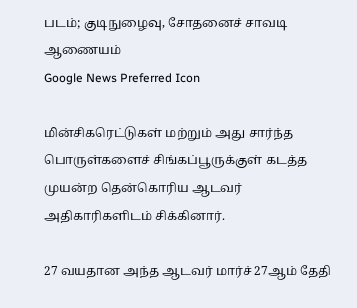படம்; குடிநுழைவு, சோதனைச் சாவடி ஆணையம்
Google News Preferred Icon

மின்சிகரெட்டுகள் மற்றும் அது சார்ந்த பொருள்களைச் சிங்கப்பூருக்குள் கடத்த முயன்ற தென்கொரிய ஆடவர் அதிகாரிகளிடம் சிக்கினார்.

27 வயதான அந்த ஆடவர் மார்ச் 27ஆம் தேதி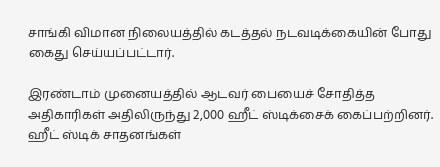சாங்கி விமான நிலையத்தில் கடத்தல் நடவடிக்கையின் போது கைது செய்யப்பட்டார்.

இரண்டாம் முனையத்தில் ஆடவர் பையைச் சோதித்த அதிகாரிகள் அதிலிருந்து 2,000 ஹீட் ஸ்டிக்சைக் கைப்பற்றினர். ஹீட் ஸ்டிக் சாதனங்கள்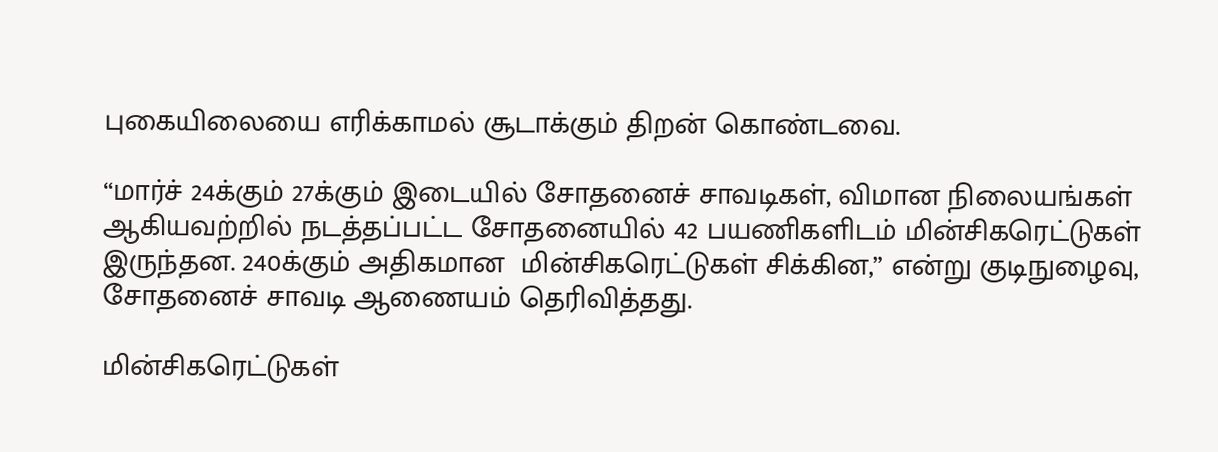புகையிலையை எரிக்காமல் சூடாக்கும் திறன் கொண்டவை.

“மார்ச் 24க்கும் 27க்கும் இடையில் சோதனைச் சாவடிகள், விமான நிலையங்கள் ஆகியவற்றில் நடத்தப்பட்ட சோதனையில் 42 பயணிகளிடம் மின்சிகரெட்டுகள் இருந்தன. 240க்கும் அதிகமான  மின்சிகரெட்டுகள் சிக்கின,” என்று குடிநுழைவு, சோதனைச் சாவடி ஆணையம் தெரிவித்தது.

மின்சிகரெட்டுகள்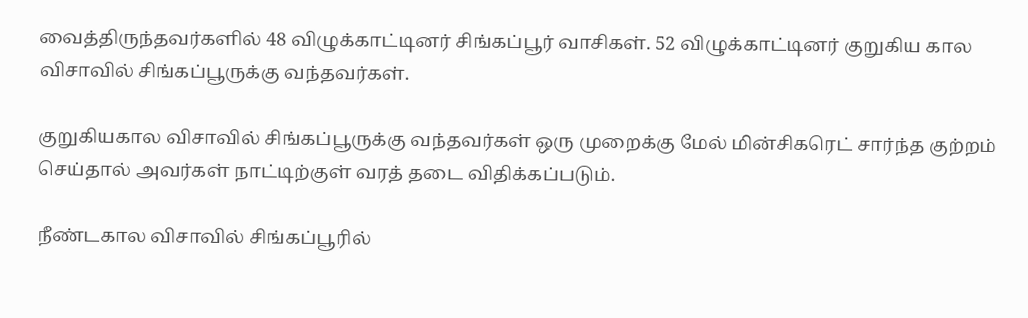வைத்திருந்தவர்களில் 48 விழுக்காட்டினர் சிங்கப்பூர் வாசிகள். 52 விழுக்காட்டினர் குறுகிய கால விசாவில் சிங்கப்பூருக்கு வந்தவர்கள்.

குறுகியகால விசாவில் சிங்கப்பூருக்கு வந்தவர்கள் ஒரு முறைக்கு மேல் மின்சிகரெட் சார்ந்த குற்றம் செய்தால் அவர்கள் நாட்டிற்குள் வரத் தடை விதிக்கப்படும்.

நீண்டகால விசாவில் சிங்கப்பூரில்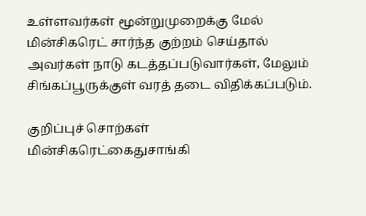உள்ளவர்கள் மூன்றுமுறைக்கு மேல்  மின்சிகரெட் சார்ந்த குற்றம் செய்தால் அவர்கள் நாடு கடத்தப்படுவார்கள், மேலும் சிங்கப்பூருக்குள் வரத் தடை விதிக்கப்படும்.

குறிப்புச் சொற்கள்
மின்சிகரெட்கைதுசாங்கி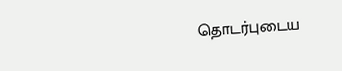தொடர்புடைய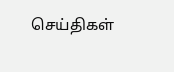செய்திகள்